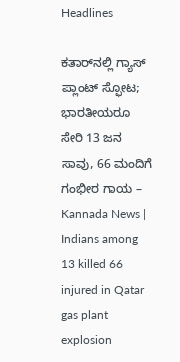Headlines

ಕತಾರ್‌ನಲ್ಲಿ ಗ್ಯಾಸ್ ಪ್ಲಾಂಟ್ ಸ್ಫೋಟ; ಭಾರತೀಯರೂ ಸೇರಿ 13 ಜನ ಸಾವು, 66 ಮಂದಿಗೆ ಗಂಭೀರ ಗಾಯ – Kannada News | Indians among 13 killed 66 injured in Qatar gas plant explosion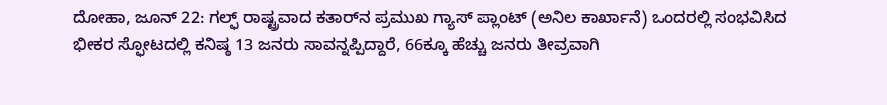ದೋಹಾ, ಜೂನ್ 22: ಗಲ್ಫ್ ರಾಷ್ಟ್ರವಾದ ಕತಾರ್‌ನ ಪ್ರಮುಖ ಗ್ಯಾಸ್ ಪ್ಲಾಂಟ್ (ಅನಿಲ ಕಾರ್ಖಾನೆ) ಒಂದರಲ್ಲಿ ಸಂಭವಿಸಿದ ಭೀಕರ ಸ್ಫೋಟದಲ್ಲಿ ಕನಿಷ್ಠ 13 ಜನರು ಸಾವನ್ನಪ್ಪಿದ್ದಾರೆ, 66ಕ್ಕೂ ಹೆಚ್ಚು ಜನರು ತೀವ್ರವಾಗಿ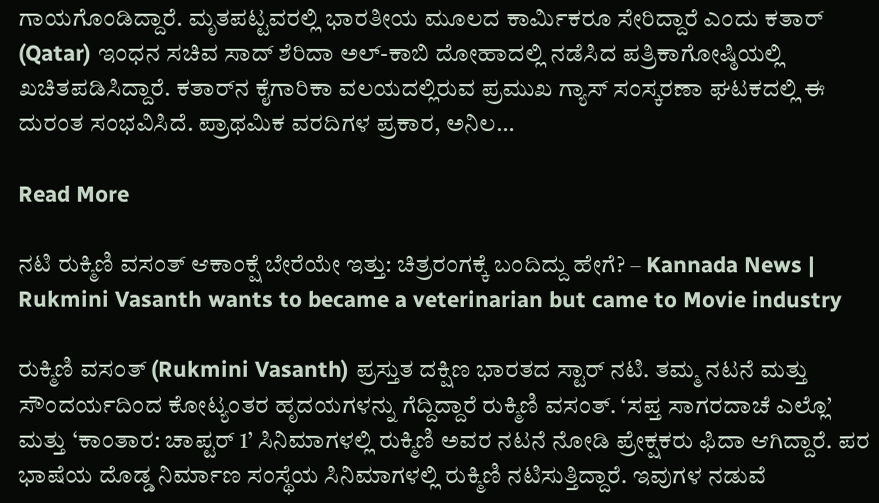ಗಾಯಗೊಂಡಿದ್ದಾರೆ. ಮೃತಪಟ್ಟವರಲ್ಲಿ ಭಾರತೀಯ ಮೂಲದ ಕಾರ್ಮಿಕರೂ ಸೇರಿದ್ದಾರೆ ಎಂದು ಕತಾರ್ (Qatar) ಇಂಧನ ಸಚಿವ ಸಾದ್ ಶೆರಿದಾ ಅಲ್-ಕಾಬಿ ದೋಹಾದಲ್ಲಿ ನಡೆಸಿದ ಪತ್ರಿಕಾಗೋಷ್ಠಿಯಲ್ಲಿ ಖಚಿತಪಡಿಸಿದ್ದಾರೆ. ಕತಾರ್‌ನ ಕೈಗಾರಿಕಾ ವಲಯದಲ್ಲಿರುವ ಪ್ರಮುಖ ಗ್ಯಾಸ್ ಸಂಸ್ಕರಣಾ ಘಟಕದಲ್ಲಿ ಈ ದುರಂತ ಸಂಭವಿಸಿದೆ. ಪ್ರಾಥಮಿಕ ವರದಿಗಳ ಪ್ರಕಾರ, ಅನಿಲ…

Read More

ನಟಿ ರುಕ್ಮಿಣಿ ವಸಂತ್ ಆಕಾಂಕ್ಷೆ ಬೇರೆಯೇ ಇತ್ತು: ಚಿತ್ರರಂಗಕ್ಕೆ ಬಂದಿದ್ದು ಹೇಗೆ? – Kannada News | Rukmini Vasanth wants to became a veterinarian but came to Movie industry

ರುಕ್ಮಿಣಿ ವಸಂತ್ (Rukmini Vasanth) ಪ್ರಸ್ತುತ ದಕ್ಷಿಣ ಭಾರತದ ಸ್ಟಾರ್ ನಟಿ. ತಮ್ಮ ನಟನೆ ಮತ್ತು ಸೌಂದರ್ಯದಿಂದ ಕೋಟ್ಯಂತರ ಹೃದಯಗಳನ್ನು ಗೆದ್ದಿದ್ದಾರೆ ರುಕ್ಮಿಣಿ ವಸಂತ್. ‘ಸಪ್ತ ಸಾಗರದಾಚೆ ಎಲ್ಲೊ’ ಮತ್ತು ‘ಕಾಂತಾರ: ಚಾಪ್ಟರ್ 1’ ಸಿನಿಮಾಗಳಲ್ಲಿ ರುಕ್ಮಿಣಿ ಅವರ ನಟನೆ ನೋಡಿ ಪ್ರೇಕ್ಷಕರು ಫಿದಾ ಆಗಿದ್ದಾರೆ. ಪರ ಭಾಷೆಯ ದೊಡ್ಡ ನಿರ್ಮಾಣ ಸಂಸ್ಥೆಯ ಸಿನಿಮಾಗಳಲ್ಲಿ ರುಕ್ಮಿಣಿ ನಟಿಸುತ್ತಿದ್ದಾರೆ. ಇವುಗಳ ನಡುವೆ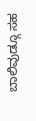ಬಾಲಿವುಡ್ಗೂ ಸಹ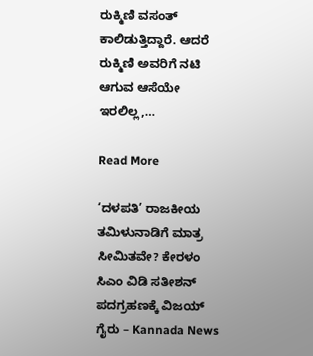ರುಕ್ಮಿಣಿ ವಸಂತ್ ಕಾಲಿಡುತ್ತಿದ್ದಾರೆ. ಆದರೆ ರುಕ್ಮಿಣಿ ಅವರಿಗೆ ನಟಿ ಆಗುವ ಆಸೆಯೇ ಇರಲಿಲ್ಲ,…

Read More

‘ದಳಪತಿ’ ರಾಜಕೀಯ ತಮಿಳುನಾಡಿಗೆ ಮಾತ್ರ ಸೀಮಿತವೇ? ಕೇರಳಂ ಸಿಎಂ ವಿಡಿ ಸತೀಶನ್ ಪದಗ್ರಹಣಕ್ಕೆ ವಿಜಯ್ ಗೈರು – Kannada News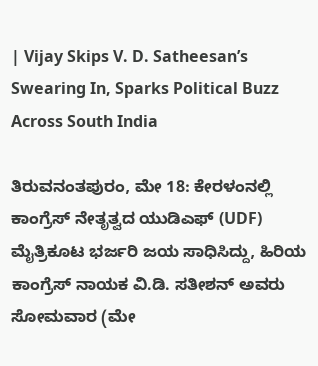| Vijay Skips V. D. Satheesan’s Swearing In, Sparks Political Buzz Across South India

ತಿರುವನಂತಪುರಂ, ಮೇ 18: ಕೇರಳಂನಲ್ಲಿ ಕಾಂಗ್ರೆಸ್ ನೇತೃತ್ವದ ಯುಡಿಎಫ್ (UDF) ಮೈತ್ರಿಕೂಟ ಭರ್ಜರಿ ಜಯ ಸಾಧಿಸಿದ್ದು, ಹಿರಿಯ ಕಾಂಗ್ರೆಸ್ ನಾಯಕ ವಿ.ಡಿ. ಸತೀಶನ್ ಅವರು ಸೋಮವಾರ (ಮೇ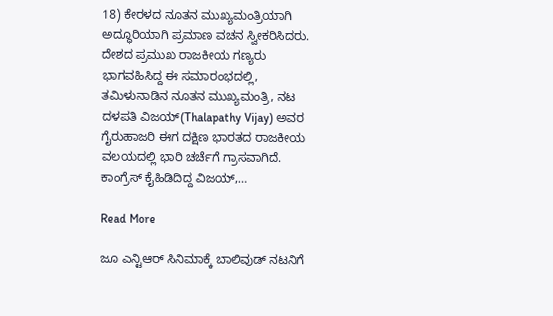18) ಕೇರಳದ ನೂತನ ಮುಖ್ಯಮಂತ್ರಿಯಾಗಿ ಅದ್ಧೂರಿಯಾಗಿ ಪ್ರಮಾಣ ವಚನ ಸ್ವೀಕರಿಸಿದರು. ದೇಶದ ಪ್ರಮುಖ ರಾಜಕೀಯ ಗಣ್ಯರು ಭಾಗವಹಿಸಿದ್ದ ಈ ಸಮಾರಂಭದಲ್ಲಿ, ತಮಿಳುನಾಡಿನ ನೂತನ ಮುಖ್ಯಮಂತ್ರಿ, ನಟ ದಳಪತಿ ವಿಜಯ್(Thalapathy Vijay) ಅವರ ಗೈರುಹಾಜರಿ ಈಗ ದಕ್ಷಿಣ ಭಾರತದ ರಾಜಕೀಯ ವಲಯದಲ್ಲಿ ಭಾರಿ ಚರ್ಚೆಗೆ ಗ್ರಾಸವಾಗಿದೆ. ಕಾಂಗ್ರೆಸ್ ಕೈಹಿಡಿದಿದ್ದ ವಿಜಯ್,…

Read More

ಜೂ ಎನ್ಟಿಆರ್ ಸಿನಿಮಾಕ್ಕೆ ಬಾಲಿವುಡ್ ನಟನಿಗೆ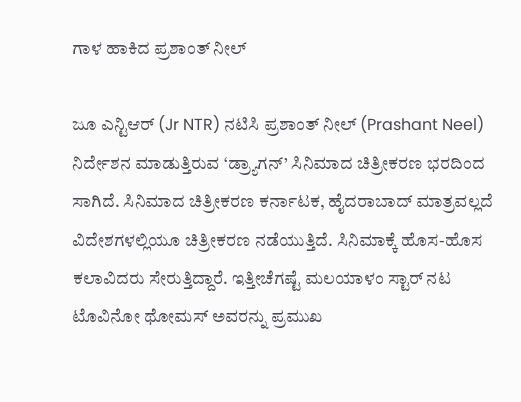ಗಾಳ ಹಾಕಿದ ಪ್ರಶಾಂತ್ ನೀಲ್

ಜೂ ಎನ್ಟಿಆರ್ (Jr NTR) ನಟಿಸಿ ಪ್ರಶಾಂತ್ ನೀಲ್ (Prashant Neel) ನಿರ್ದೇಶನ ಮಾಡುತ್ತಿರುವ ‘ಡ್ರ್ಯಾಗನ್’ ಸಿನಿಮಾದ ಚಿತ್ರೀಕರಣ ಭರದಿಂದ ಸಾಗಿದೆ. ಸಿನಿಮಾದ ಚಿತ್ರೀಕರಣ ಕರ್ನಾಟಕ, ಹೈದರಾಬಾದ್ ಮಾತ್ರವಲ್ಲದೆ ವಿದೇಶಗಳಲ್ಲಿಯೂ ಚಿತ್ರೀಕರಣ ನಡೆಯುತ್ತಿದೆ. ಸಿನಿಮಾಕ್ಕೆ ಹೊಸ-ಹೊಸ ಕಲಾವಿದರು ಸೇರುತ್ತಿದ್ದಾರೆ. ಇತ್ತೀಚೆಗಷ್ಟೆ ಮಲಯಾಳಂ ಸ್ಟಾರ್ ನಟ ಟೊವಿನೋ ಥೋಮಸ್ ಅವರನ್ನು ಪ್ರಮುಖ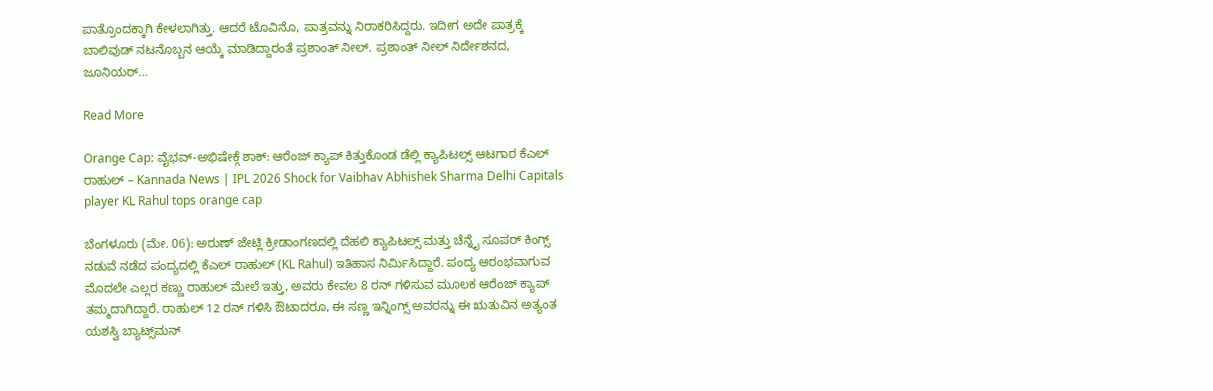ಪಾತ್ರೊಂದಕ್ಕಾಗಿ ಕೇಳಲಾಗಿತ್ತು. ಆದರೆ ಟೊವಿನೊ, ಪಾತ್ರವನ್ನು ನಿರಾಕರಿಸಿದ್ದರು. ಇದೀಗ ಅದೇ ಪಾತ್ರಕ್ಕೆ ಬಾಲಿವುಡ್ ನಟನೊಬ್ಬನ ಆಯ್ಕೆ ಮಾಡಿದ್ದಾರಂತೆ ಪ್ರಶಾಂತ್ ನೀಲ್. ಪ್ರಶಾಂತ್ ನೀಲ್ ನಿರ್ದೇಶನದ, ಜೂನಿಯರ್…

Read More

Orange Cap: ವೈಭವ್-ಅಭಿಷೇಕ್ಗೆ ಶಾಕ್: ಆರೆಂಜ್ ಕ್ಯಾಪ್ ಕಿತ್ತುಕೊಂಡ ಡೆಲ್ಲಿ ಕ್ಯಾಪಿಟಲ್ಸ್ ಆಟಗಾರ ಕೆಎಲ್ ರಾಹುಲ್ – Kannada News | IPL 2026 Shock for Vaibhav Abhishek Sharma Delhi Capitals player KL Rahul tops orange cap

ಬೆಂಗಳೂರು (ಮೇ. 06): ಅರುಣ್ ಜೇಟ್ಲಿ ಕ್ರೀಡಾಂಗಣದಲ್ಲಿ ದೆಹಲಿ ಕ್ಯಾಪಿಟಲ್ಸ್ ಮತ್ತು ಚೆನ್ನೈ ಸೂಪರ್ ಕಿಂಗ್ಸ್ ನಡುವೆ ನಡೆದ ಪಂದ್ಯದಲ್ಲಿ ಕೆಎಲ್ ರಾಹುಲ್ (KL Rahul) ಇತಿಹಾಸ ನಿರ್ಮಿಸಿದ್ದಾರೆ. ಪಂದ್ಯ ಆರಂಭವಾಗುವ ಮೊದಲೇ ಎಲ್ಲರ ಕಣ್ಣು ರಾಹುಲ್ ಮೇಲೆ ಇತ್ತು, ಅವರು ಕೇವಲ 8 ರನ್ ಗಳಿಸುವ ಮೂಲಕ ಆರೆಂಜ್ ಕ್ಯಾಪ್ ತಮ್ಮದಾಗಿದ್ದಾರೆ. ರಾಹುಲ್ 12 ರನ್ ಗಳಿಸಿ ಔಟಾದರೂ, ಈ ಸಣ್ಣ ಇನ್ನಿಂಗ್ಸ್ ಅವರನ್ನು ಈ ಋತುವಿನ ಅತ್ಯಂತ ಯಶಸ್ವಿ ಬ್ಯಾಟ್ಸ್‌ಮನ್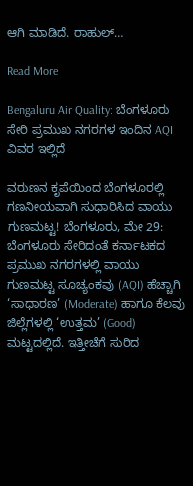ಆಗಿ ಮಾಡಿದೆ. ರಾಹುಲ್…

Read More

Bengaluru Air Quality: ಬೆಂಗಳೂರು ಸೇರಿ ಪ್ರಮುಖ ನಗರಗಳ ಇಂದಿನ AQI ವಿವರ ಇಲ್ಲಿದೆ

ವರುಣನ ಕೃಪೆಯಿಂದ ಬೆಂಗಳೂರಲ್ಲಿ ಗಣನೀಯವಾಗಿ ಸುಧಾರಿಸಿದ ವಾಯು ಗುಣಮಟ್ಟ! ಬೆಂಗಳೂರು, ಮೇ 29: ಬೆಂಗಳೂರು ಸೇರಿದಂತೆ ಕರ್ನಾಟಕದ ಪ್ರಮುಖ ನಗರಗಳಲ್ಲಿ ವಾಯು ಗುಣಮಟ್ಟ ಸೂಚ್ಯಂಕವು (AQI) ಹೆಚ್ಚಾಗಿ ‘ಸಾಧಾರಣ’ (Moderate) ಹಾಗೂ ಕೆಲವು ಜಿಲ್ಲೆಗಳಲ್ಲಿ ‘ಉತ್ತಮ’ (Good) ಮಟ್ಟದಲ್ಲಿದೆ. ಇತ್ತೀಚೆಗೆ ಸುರಿದ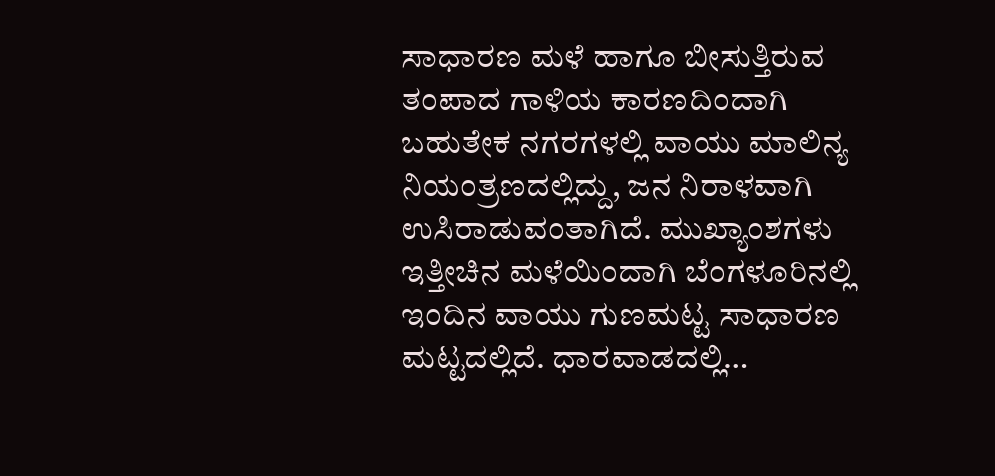ಸಾಧಾರಣ ಮಳೆ ಹಾಗೂ ಬೀಸುತ್ತಿರುವ ತಂಪಾದ ಗಾಳಿಯ ಕಾರಣದಿಂದಾಗಿ ಬಹುತೇಕ ನಗರಗಳಲ್ಲಿ ವಾಯು ಮಾಲಿನ್ಯ ನಿಯಂತ್ರಣದಲ್ಲಿದ್ದು, ಜನ ನಿರಾಳವಾಗಿ ಉಸಿರಾಡುವಂತಾಗಿದೆ. ಮುಖ್ಯಾಂಶಗಳು ಇತ್ತೀಚಿನ ಮಳೆಯಿಂದಾಗಿ ಬೆಂಗಳೂರಿನಲ್ಲಿ ಇಂದಿನ ವಾಯು ಗುಣಮಟ್ಟ ಸಾಧಾರಣ ಮಟ್ಟದಲ್ಲಿದೆ. ಧಾರವಾಡದಲ್ಲಿ…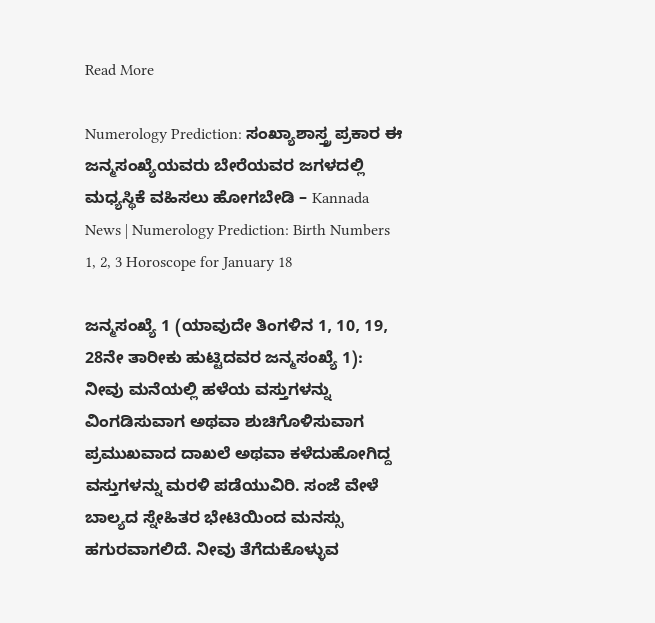Read More

Numerology Prediction: ಸಂಖ್ಯಾಶಾಸ್ತ್ರ ಪ್ರಕಾರ ಈ ಜನ್ಮಸಂಖ್ಯೆಯವರು ಬೇರೆಯವರ ಜಗಳದಲ್ಲಿ ಮಧ್ಯಸ್ಥಿಕೆ ವಹಿಸಲು ಹೋಗಬೇಡಿ – Kannada News | Numerology Prediction: Birth Numbers 1, 2, 3 Horoscope for January 18

ಜನ್ಮಸಂಖ್ಯೆ 1 (ಯಾವುದೇ ತಿಂಗಳಿನ 1, 10, 19, 28ನೇ ತಾರೀಕು ಹುಟ್ಟಿದವರ ಜನ್ಮಸಂಖ್ಯೆ 1): ನೀವು ಮನೆಯಲ್ಲಿ ಹಳೆಯ ವಸ್ತುಗಳನ್ನು ವಿಂಗಡಿಸುವಾಗ ಅಥವಾ ಶುಚಿಗೊಳಿಸುವಾಗ ಪ್ರಮುಖವಾದ ದಾಖಲೆ ಅಥವಾ ಕಳೆದುಹೋಗಿದ್ದ ವಸ್ತುಗಳನ್ನು ಮರಳಿ ಪಡೆಯುವಿರಿ. ಸಂಜೆ ವೇಳೆ ಬಾಲ್ಯದ ಸ್ನೇಹಿತರ ಭೇಟಿಯಿಂದ ಮನಸ್ಸು ಹಗುರವಾಗಲಿದೆ. ನೀವು ತೆಗೆದುಕೊಳ್ಳುವ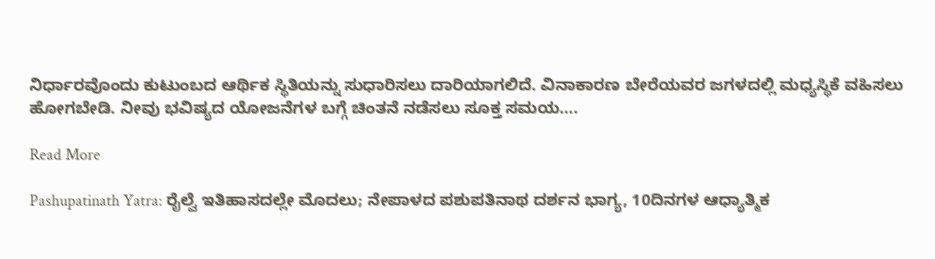ನಿರ್ಧಾರವೊಂದು ಕುಟುಂಬದ ಆರ್ಥಿಕ ಸ್ಥಿತಿಯನ್ನು ಸುಧಾರಿಸಲು ದಾರಿಯಾಗಲಿದೆ. ವಿನಾಕಾರಣ ಬೇರೆಯವರ ಜಗಳದಲ್ಲಿ ಮಧ್ಯಸ್ಥಿಕೆ ವಹಿಸಲು ಹೋಗಬೇಡಿ. ನೀವು ಭವಿಷ್ಯದ ಯೋಜನೆಗಳ ಬಗ್ಗೆ ಚಿಂತನೆ ನಡೆಸಲು ಸೂಕ್ತ ಸಮಯ….

Read More

Pashupatinath Yatra: ರೈಲ್ವೆ ಇತಿಹಾಸದಲ್ಲೇ ಮೊದಲು; ನೇಪಾಳದ ಪಶುಪತಿನಾಥ ದರ್ಶನ ಭಾಗ್ಯ, 10ದಿನಗಳ ಆಧ್ಯಾತ್ಮಿಕ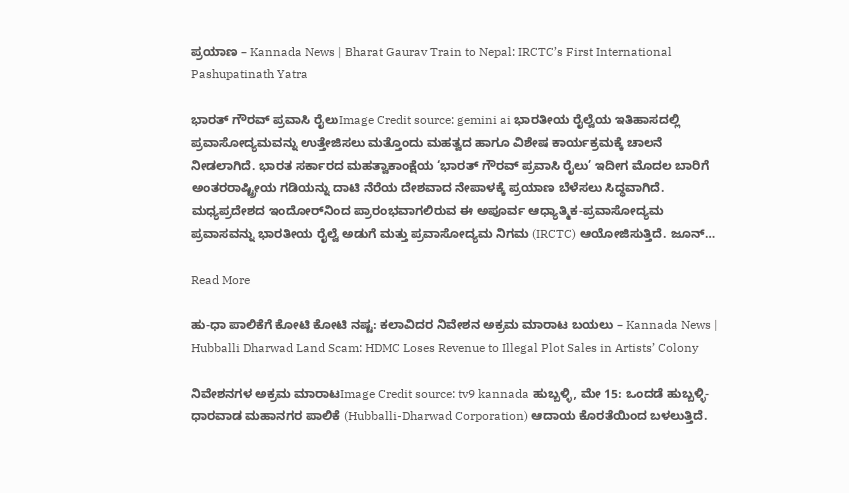ಪ್ರಯಾಣ – Kannada News | Bharat Gaurav Train to Nepal: IRCTC’s First International Pashupatinath Yatra

ಭಾರತ್ ಗೌರವ್ ಪ್ರವಾಸಿ ರೈಲುImage Credit source: gemini ai ಭಾರತೀಯ ರೈಲ್ವೆಯ ಇತಿಹಾಸದಲ್ಲಿ ಪ್ರವಾಸೋದ್ಯಮವನ್ನು ಉತ್ತೇಜಿಸಲು ಮತ್ತೊಂದು ಮಹತ್ವದ ಹಾಗೂ ವಿಶೇಷ ಕಾರ್ಯಕ್ರಮಕ್ಕೆ ಚಾಲನೆ ನೀಡಲಾಗಿದೆ. ಭಾರತ ಸರ್ಕಾರದ ಮಹತ್ವಾಕಾಂಕ್ಷೆಯ ‘ಭಾರತ್ ಗೌರವ್ ಪ್ರವಾಸಿ ರೈಲು’ ಇದೀಗ ಮೊದಲ ಬಾರಿಗೆ ಅಂತರರಾಷ್ಟ್ರೀಯ ಗಡಿಯನ್ನು ದಾಟಿ ನೆರೆಯ ದೇಶವಾದ ನೇಪಾಳಕ್ಕೆ ಪ್ರಯಾಣ ಬೆಳೆಸಲು ಸಿದ್ಧವಾಗಿದೆ. ಮಧ್ಯಪ್ರದೇಶದ ಇಂದೋರ್‌ನಿಂದ ಪ್ರಾರಂಭವಾಗಲಿರುವ ಈ ಅಪೂರ್ವ ಆಧ್ಯಾತ್ಮಿಕ-ಪ್ರವಾಸೋದ್ಯಮ ಪ್ರವಾಸವನ್ನು ಭಾರತೀಯ ರೈಲ್ವೆ ಅಡುಗೆ ಮತ್ತು ಪ್ರವಾಸೋದ್ಯಮ ನಿಗಮ (IRCTC) ಆಯೋಜಿಸುತ್ತಿದೆ. ಜೂನ್…

Read More

ಹು-ಧಾ ಪಾಲಿಕೆಗೆ ಕೋಟಿ ಕೋಟಿ ನಷ್ಟ: ಕಲಾವಿದರ ನಿವೇಶನ ಅಕ್ರಮ ಮಾರಾಟ ಬಯಲು – Kannada News | Hubballi Dharwad Land Scam: HDMC Loses Revenue to Illegal Plot Sales in Artists’ Colony

ನಿವೇಶನಗಳ ಅಕ್ರಮ ಮಾರಾಟImage Credit source: tv9 kannada ಹುಬ್ಬಳ್ಳಿ, ಮೇ 15: ಒಂದಡೆ ಹುಬ್ಬಳ್ಳಿ-ಧಾರವಾಡ ಮಹಾನಗರ ಪಾಲಿಕೆ (Hubballi-Dharwad Corporation) ಆದಾಯ ಕೊರತೆಯಿಂದ ಬಳಲುತ್ತಿದೆ.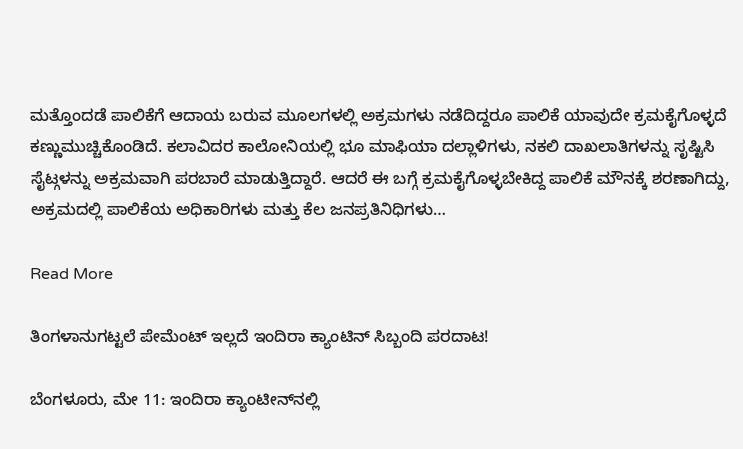ಮತ್ತೊಂದಡೆ ಪಾಲಿಕೆಗೆ ಆದಾಯ ಬರುವ ಮೂಲಗಳಲ್ಲಿ ಅಕ್ರಮಗಳು ನಡೆದಿದ್ದರೂ ಪಾಲಿಕೆ ಯಾವುದೇ ಕ್ರಮಕೈಗೊಳ್ಳದೆ ಕಣ್ಣುಮುಚ್ಚಿಕೊಂಡಿದೆ. ಕಲಾವಿದರ ಕಾಲೋನಿಯಲ್ಲಿ ಭೂ ಮಾಫಿಯಾ ದಲ್ಲಾಳಿಗಳು, ನಕಲಿ ದಾಖಲಾತಿಗಳನ್ನು ಸೃಷ್ಟಿಸಿ ಸೈಟ್ಗಳನ್ನು ಅಕ್ರಮವಾಗಿ ಪರಬಾರೆ ಮಾಡುತ್ತಿದ್ದಾರೆ. ಆದರೆ ಈ ಬಗ್ಗೆ ಕ್ರಮಕೈಗೊಳ್ಳಬೇಕಿದ್ದ ಪಾಲಿಕೆ ಮೌನಕ್ಕೆ ಶರಣಾಗಿದ್ದು, ಅಕ್ರಮದಲ್ಲಿ ಪಾಲಿಕೆಯ ಅಧಿಕಾರಿಗಳು ಮತ್ತು ಕೆಲ ಜನಪ್ರತಿನಿಧಿಗಳು…

Read More

ತಿಂಗಳಾನುಗಟ್ಟಲೆ ಪೇಮೆಂಟ್ ಇಲ್ಲದೆ ಇಂದಿರಾ ಕ್ಯಾಂಟಿನ್ ಸಿಬ್ಬಂದಿ ಪರದಾಟ!

ಬೆಂಗಳೂರು, ಮೇ 11: ಇಂದಿರಾ ಕ್ಯಾಂಟೀನ್‌ನಲ್ಲಿ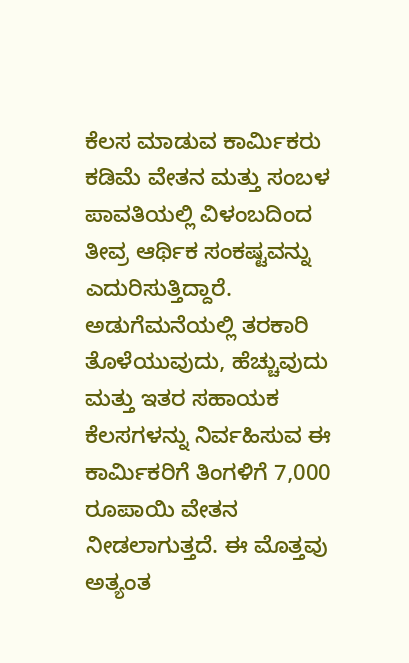ಕೆಲಸ ಮಾಡುವ ಕಾರ್ಮಿಕರು ಕಡಿಮೆ ವೇತನ ಮತ್ತು ಸಂಬಳ ಪಾವತಿಯಲ್ಲಿ ವಿಳಂಬದಿಂದ ತೀವ್ರ ಆರ್ಥಿಕ ಸಂಕಷ್ಟವನ್ನು ಎದುರಿಸುತ್ತಿದ್ದಾರೆ. ಅಡುಗೆಮನೆಯಲ್ಲಿ ತರಕಾರಿ ತೊಳೆಯುವುದು, ಹೆಚ್ಚುವುದು ಮತ್ತು ಇತರ ಸಹಾಯಕ ಕೆಲಸಗಳನ್ನು ನಿರ್ವಹಿಸುವ ಈ ಕಾರ್ಮಿಕರಿಗೆ ತಿಂಗಳಿಗೆ 7,000 ರೂಪಾಯಿ ವೇತನ ನೀಡಲಾಗುತ್ತದೆ. ಈ ಮೊತ್ತವು ಅತ್ಯಂತ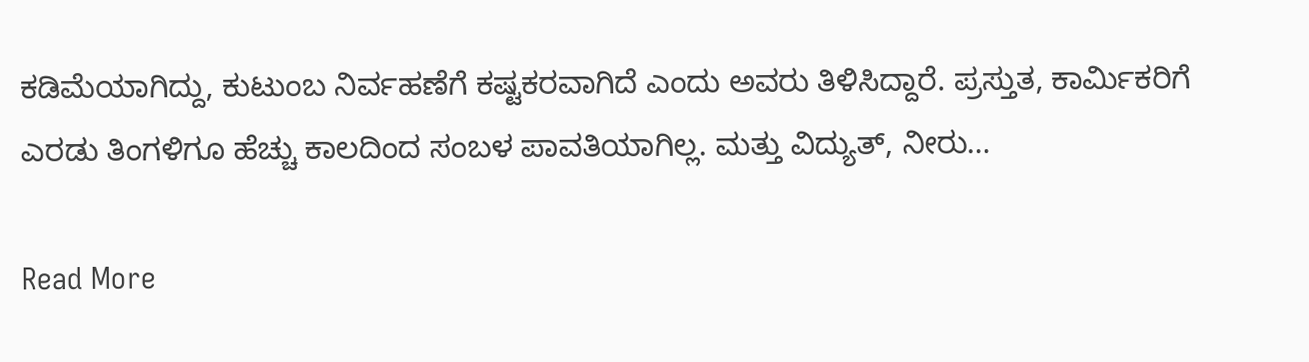ಕಡಿಮೆಯಾಗಿದ್ದು, ಕುಟುಂಬ ನಿರ್ವಹಣೆಗೆ ಕಷ್ಟಕರವಾಗಿದೆ ಎಂದು ಅವರು ತಿಳಿಸಿದ್ದಾರೆ. ಪ್ರಸ್ತುತ, ಕಾರ್ಮಿಕರಿಗೆ ಎರಡು ತಿಂಗಳಿಗೂ ಹೆಚ್ಚು ಕಾಲದಿಂದ ಸಂಬಳ ಪಾವತಿಯಾಗಿಲ್ಲ. ಮತ್ತು ವಿದ್ಯುತ್, ನೀರು…

Read More